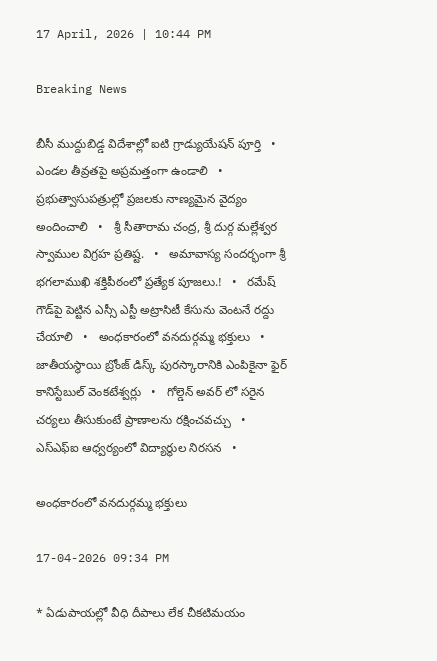17 April, 2026 | 10:44 PM

Breaking News

బీసీ ముద్దుబిడ్డ విదేశాల్లో ఐటి గ్రాడ్యుయేషన్ పూర్తి   •   ఎండల తీవ్రతపై అప్రమత్తంగా ఉండాలి   •   ప్రభుత్వాసుపత్రుల్లో ప్రజలకు నాణ్యమైన వైద్యం అందించాలి   •   శ్రీ సీతారామ చంద్ర, శ్రీ దుర్గ మల్లేశ్వర స్వాముల విగ్రహ ప్రతిష్ట.   •   అమావాస్య సందర్భంగా శ్రీ భగలాముఖి శక్తిపీఠంలో ప్రత్యేక పూజలు.!   •   రమేష్ గౌడ్‌పై పెట్టిన ఎస్సీ ఎస్టీ అట్రాసిటీ కేసును వెంటనే రద్దు చేయాలి   •   అంధకారంలో వనదుర్గమ్మ భక్తులు   •   జాతీయస్థాయి బ్రోంజ్ డిస్క్ పురస్కారానికి ఎంపికైనా ఫైర్ కానిస్టేబుల్ వెంకటేశ్వర్లు   •   గోల్డెన్ అవర్ లో సరైన చర్యలు తీసుకుంటే ప్రాణాలను రక్షించవచ్చు   •   ఎస్ఎఫ్ఐ ఆధ్వర్యంలో విద్యార్థుల నిరసన   •

అంధకారంలో వనదుర్గమ్మ భక్తులు

17-04-2026 09:34 PM

* ఏడుపాయల్లో వీధి దీపాలు లేక చీకటిమయం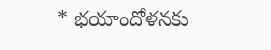* భయాందోళనకు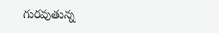గురవుతున్న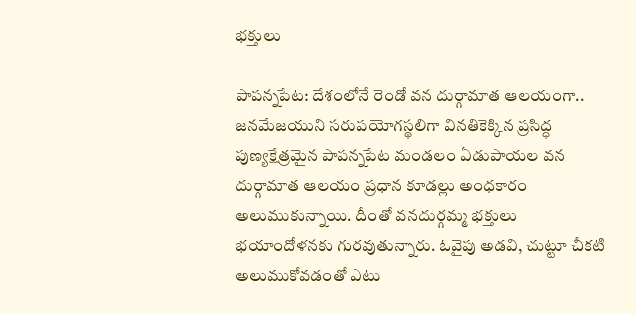భక్తులు

పాపన్నపేట: దేశంలోనే రెండో వన దుర్గామాత ఆలయంగా.. జనమేజయుని సరుపయోగస్థలిగా వినతికెక్కిన ప్రసిద్ధ పుణ్యక్షేత్రమైన పాపన్నపేట మండలం ఏడుపాయల వన దుర్గామాత ఆలయం ప్రధాన కూడల్లు అంధకారం అలుముకున్నాయి. దీంతో వనదుర్గమ్మ భక్తులు భయాందోళనకు గురవుతున్నారు. ఓవైపు అడవి, చుట్టూ చీకటి అలుముకోవడంతో ఎటు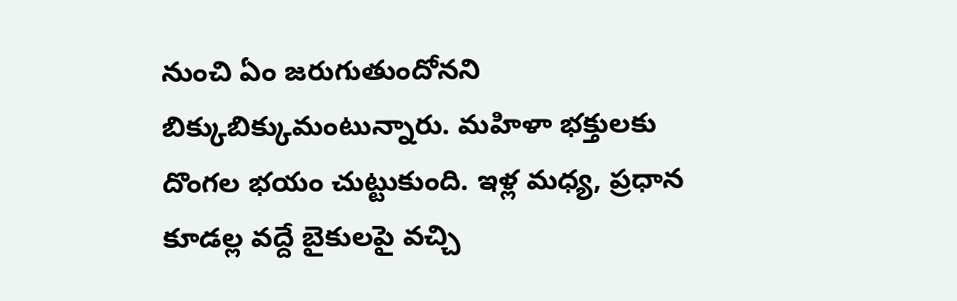నుంచి ఏం జరుగుతుందోనని బిక్కుబిక్కుమంటున్నారు. మహిళా భక్తులకు దొంగల భయం చుట్టుకుంది. ఇళ్ల మధ్య, ప్రధాన కూడల్ల వద్దే బైకులపై వచ్చి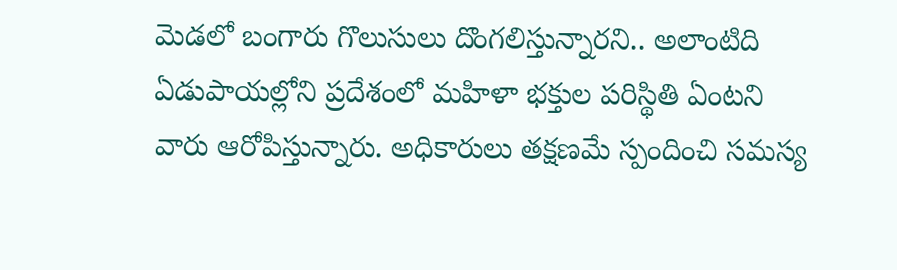మెడలో బంగారు గొలుసులు దొంగలిస్తున్నారని.. అలాంటిది ఏడుపాయల్లోని ప్రదేశంలో మహిళా భక్తుల పరిస్థితి ఏంటని వారు ఆరోపిస్తున్నారు. అధికారులు తక్షణమే స్పందించి సమస్య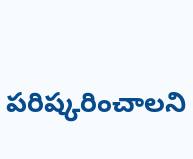పరిష్కరించాలని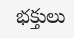భక్తులు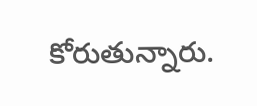కోరుతున్నారు.